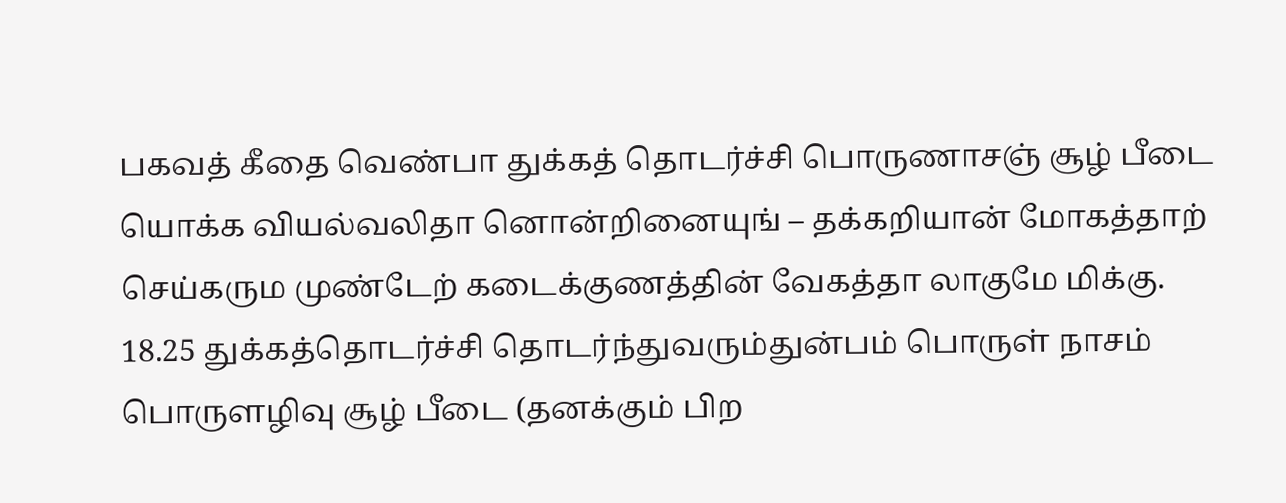பகவத் கீதை வெண்பா துக்கத் தொடர்ச்சி பொருணாசஞ் சூழ் பீடை யொக்க வியல்வலிதா னொன்றினையுங் – தக்கறியான் மோகத்தாற் செய்கரும முண்டேற் கடைக்குணத்தின் வேகத்தா லாகுமே மிக்கு. 18.25 துக்கத்தொடர்ச்சி தொடர்ந்துவரும்துன்பம் பொருள் நாசம் பொருளழிவு சூழ் பீடை (தனக்கும் பிற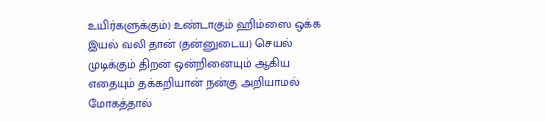உயிர்களுக்கும்) உண்டாகும் ஹிம்ஸை ஒக்க இயல் வலி தான் (தன்னுடைய) செயல் முடிக்கும் திறன் ஒன்றினையும் ஆகிய எதையும் தக்கறியான் நன்கு அறியாமல் மோகத்தால்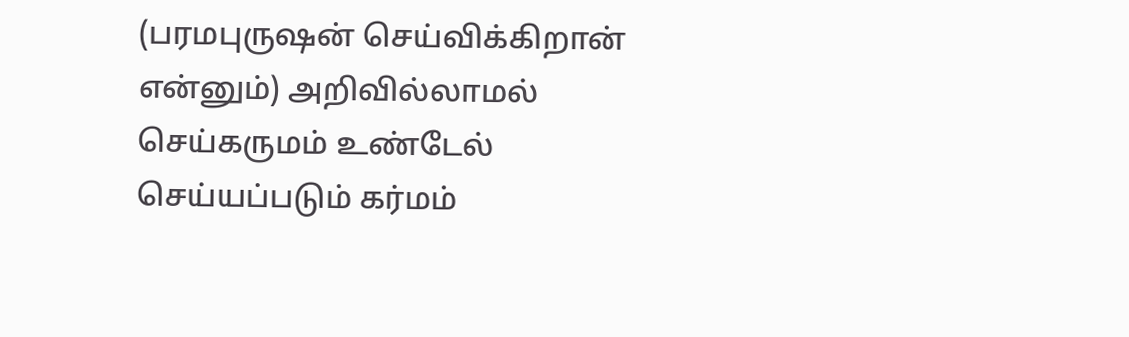(பரமபுருஷன் செய்விக்கிறான் என்னும்) அறிவில்லாமல் செய்கருமம் உண்டேல் செய்யப்படும் கர்மம்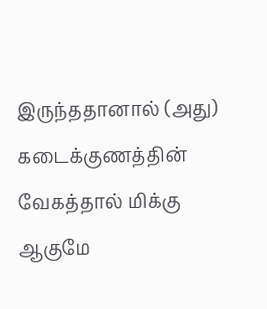இருந்ததானால் (அது) கடைக்குணத்தின் வேகத்தால் மிக்கு ஆகுமே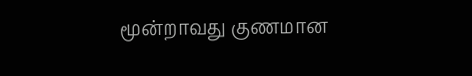மூன்றாவது குணமான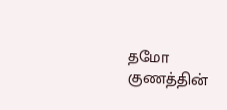தமோ குணத்தின்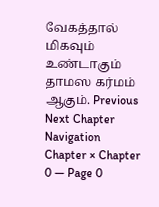வேகத்தால் மிகவும் உண்டாகும் தாமஸ கர்மம் ஆகும். Previous Next Chapter Navigation Chapter × Chapter 0 — Page 0